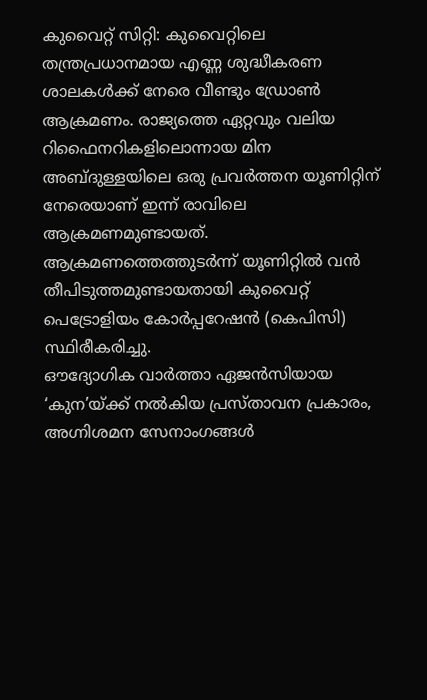കുവൈറ്റ് സിറ്റി: കുവൈറ്റിലെ തന്ത്രപ്രധാനമായ എണ്ണ ശുദ്ധീകരണ ശാലകൾക്ക് നേരെ വീണ്ടും ഡ്രോൺ ആക്രമണം. രാജ്യത്തെ ഏറ്റവും വലിയ റിഫൈനറികളിലൊന്നായ മിന അബ്ദുള്ളയിലെ ഒരു പ്രവർത്തന യൂണിറ്റിന് നേരെയാണ് ഇന്ന് രാവിലെ ആക്രമണമുണ്ടായത്. ആക്രമണത്തെത്തുടർന്ന് യൂണിറ്റിൽ വൻ തീപിടുത്തമുണ്ടായതായി കുവൈറ്റ് പെട്രോളിയം കോർപ്പറേഷൻ (കെപിസി) സ്ഥിരീകരിച്ചു.
ഔദ്യോഗിക വാർത്താ ഏജൻസിയായ ‘കുന’യ്ക്ക് നൽകിയ പ്രസ്താവന പ്രകാരം, അഗ്നിശമന സേനാംഗങ്ങൾ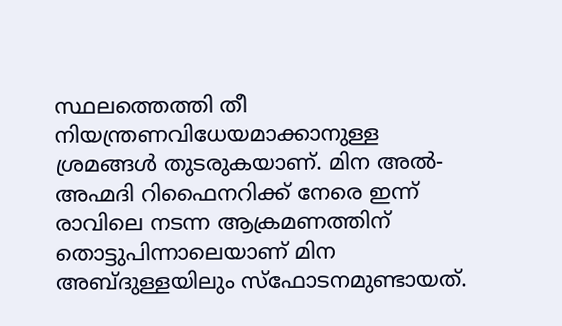സ്ഥലത്തെത്തി തീ നിയന്ത്രണവിധേയമാക്കാനുള്ള ശ്രമങ്ങൾ തുടരുകയാണ്. മിന അൽ-അഹ്മദി റിഫൈനറിക്ക് നേരെ ഇന്ന് രാവിലെ നടന്ന ആക്രമണത്തിന് തൊട്ടുപിന്നാലെയാണ് മിന അബ്ദുള്ളയിലും സ്ഫോടനമുണ്ടായത്.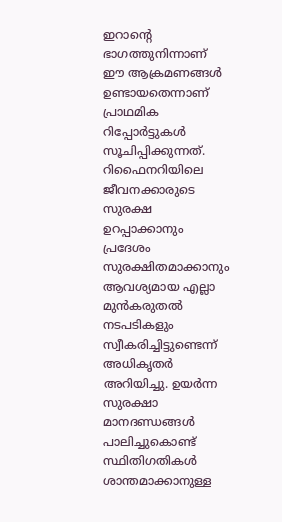ഇറാന്റെ ഭാഗത്തുനിന്നാണ് ഈ ആക്രമണങ്ങൾ ഉണ്ടായതെന്നാണ് പ്രാഥമിക റിപ്പോർട്ടുകൾ സൂചിപ്പിക്കുന്നത്.
റിഫൈനറിയിലെ ജീവനക്കാരുടെ സുരക്ഷ ഉറപ്പാക്കാനും പ്രദേശം സുരക്ഷിതമാക്കാനും ആവശ്യമായ എല്ലാ മുൻകരുതൽ നടപടികളും സ്വീകരിച്ചിട്ടുണ്ടെന്ന് അധികൃതർ അറിയിച്ചു. ഉയർന്ന സുരക്ഷാ മാനദണ്ഡങ്ങൾ പാലിച്ചുകൊണ്ട് സ്ഥിതിഗതികൾ ശാന്തമാക്കാനുള്ള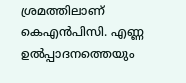ശ്രമത്തിലാണ് കെഎൻപിസി. എണ്ണ ഉൽപ്പാദനത്തെയും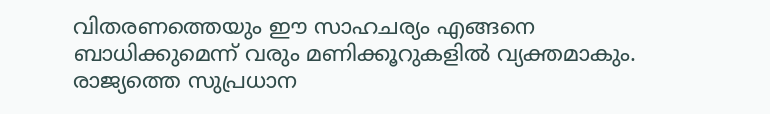വിതരണത്തെയും ഈ സാഹചര്യം എങ്ങനെ ബാധിക്കുമെന്ന് വരും മണിക്കൂറുകളിൽ വ്യക്തമാകും. രാജ്യത്തെ സുപ്രധാന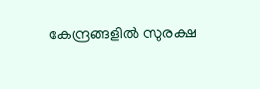കേന്ദ്രങ്ങളിൽ സുരക്ഷ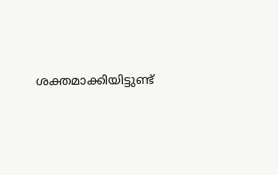ശക്തമാക്കിയിട്ടുണ്ട്